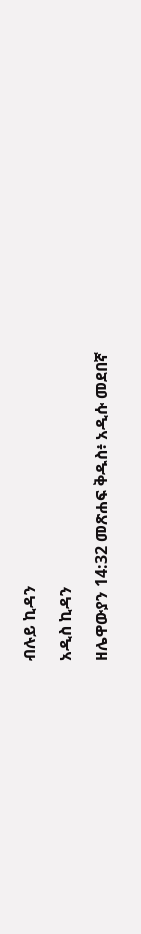ብሉይ ኪዳን

አዲስ ኪዳን

ዘሌዋውያን 14:32 መጽሐፍ ቅዱስ፥ አዲሱ መደበኛ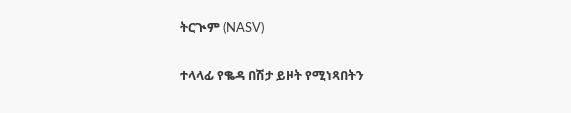ትርጒም (NASV)

ተላላፊ የቈዳ በሽታ ይዞት የሚነጻበትን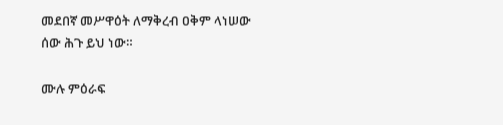መደበኛ መሥዋዕት ለማቅረብ ዐቅም ላነሠው ሰው ሕጉ ይህ ነው።

ሙሉ ምዕራፍ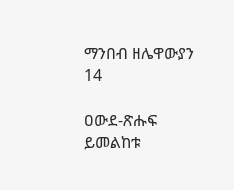ማንበብ ዘሌዋውያን 14

ዐውደ-ጽሑፍ ይመልከቱ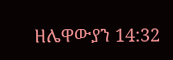ዘሌዋውያን 14:32